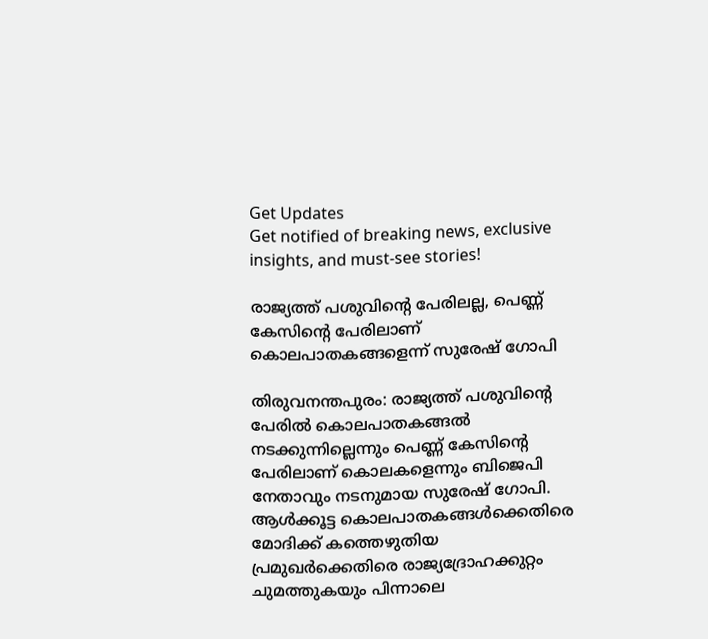Get Updates
Get notified of breaking news, exclusive insights, and must-see stories!

രാജ്യത്ത് പശുവിന്റെ പേരിലല്ല, പെണ്ണ് കേസിന്റെ പേരിലാണ് കൊലപാതകങ്ങളെന്ന് സുരേഷ് ഗോപി

തിരുവനന്തപുരം: രാജ്യത്ത് പശുവിന്റെ പേരില്‍ കൊലപാതകങ്ങല്‍ നടക്കുന്നില്ലെന്നും പെണ്ണ് കേസിന്റെ പേരിലാണ് കൊലകളെന്നും ബിജെപി നേതാവും നടനുമായ സുരേഷ് ഗോപി. ആള്‍ക്കൂട്ട കൊലപാതകങ്ങള്‍ക്കെതിരെ മോദിക്ക് കത്തെഴുതിയ പ്രമുഖര്‍ക്കെതിരെ രാജ്യദ്രോഹക്കുറ്റം ചുമത്തുകയും പിന്നാലെ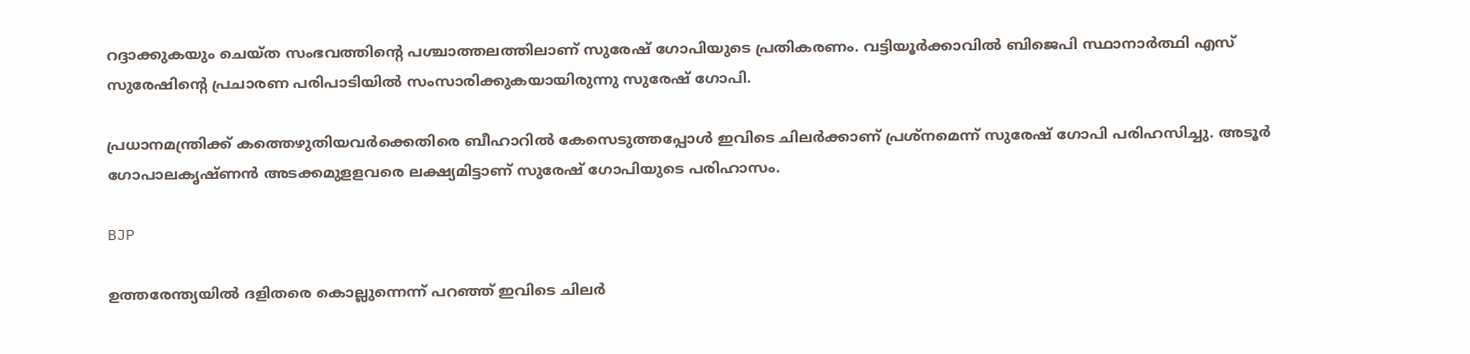റദ്ദാക്കുകയും ചെയ്ത സംഭവത്തിന്റെ പശ്ചാത്തലത്തിലാണ് സുരേഷ് ഗോപിയുടെ പ്രതികരണം. വട്ടിയൂര്‍ക്കാവില്‍ ബിജെപി സ്ഥാനാര്‍ത്ഥി എസ് സുരേഷിന്റെ പ്രചാരണ പരിപാടിയില്‍ സംസാരിക്കുകയായിരുന്നു സുരേഷ് ഗോപി.

പ്രധാനമന്ത്രിക്ക് കത്തെഴുതിയവര്‍ക്കെതിരെ ബീഹാറില്‍ കേസെടുത്തപ്പോള്‍ ഇവിടെ ചിലര്‍ക്കാണ് പ്രശ്‌നമെന്ന് സുരേഷ് ഗോപി പരിഹസിച്ചു. അടൂര്‍ ഗോപാലകൃഷ്ണന്‍ അടക്കമുളളവരെ ലക്ഷ്യമിട്ടാണ് സുരേഷ് ഗോപിയുടെ പരിഹാസം.

BJP

ഉത്തരേന്ത്യയില്‍ ദളിതരെ കൊല്ലുന്നെന്ന് പറഞ്ഞ് ഇവിടെ ചിലര്‍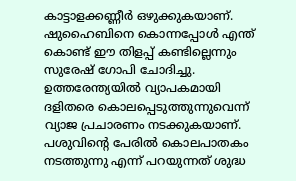കാട്ടാളക്കണ്ണീര്‍ ഒഴുക്കുകയാണ്. ഷുഹൈബിനെ കൊന്നപ്പോള്‍ എന്ത് കൊണ്ട് ഈ തിളപ്പ് കണ്ടില്ലെന്നും സുരേഷ് ഗോപി ചോദിച്ചു. ഉത്തരേന്ത്യയില്‍ വ്യാപകമായി ദളിതരെ കൊലപ്പെടുത്തുന്നുവെന്ന് വ്യാജ പ്രചാരണം നടക്കുകയാണ്. പശുവിന്റെ പേരില്‍ കൊലപാതകം നടത്തുന്നു എന്ന് പറയുന്നത് ശുദ്ധ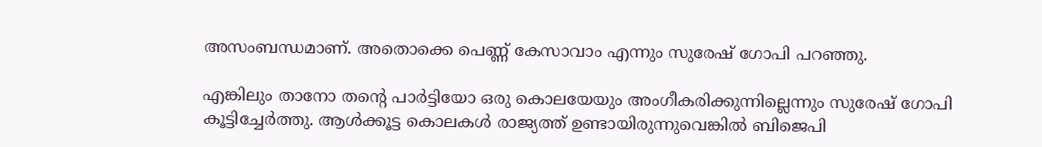അസംബന്ധമാണ്. അതൊക്കെ പെണ്ണ് കേസാവാം എന്നും സുരേഷ് ഗോപി പറഞ്ഞു.

എങ്കിലും താനോ തന്റെ പാര്‍ട്ടിയോ ഒരു കൊലയേയും അംഗീകരിക്കുന്നില്ലെന്നും സുരേഷ് ഗോപി കൂട്ടിച്ചേര്‍ത്തു. ആള്‍ക്കൂട്ട കൊലകള്‍ രാജ്യത്ത് ഉണ്ടായിരുന്നുവെങ്കില്‍ ബിജെപി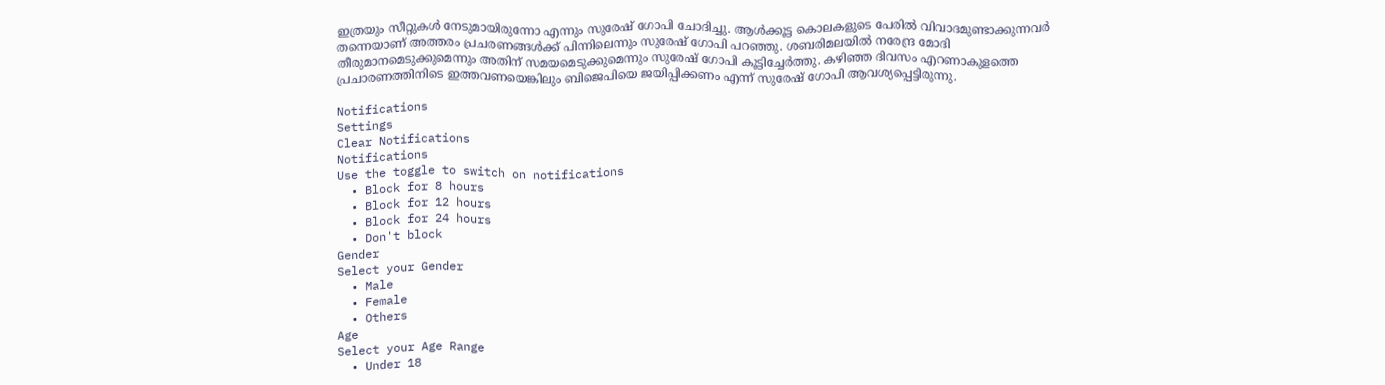ഇത്രയും സീറ്റുകള്‍ നേടുമായിരുന്നോ എന്നും സുരേഷ് ഗോപി ചോദിച്ചു. ആള്‍ക്കൂട്ട കൊലകളുടെ പേരില്‍ വിവാദമുണ്ടാക്കുന്നവര്‍ തന്നെയാണ് അത്തരം പ്രചരണങ്ങള്‍ക്ക് പിന്നിലെന്നും സുരേഷ് ഗോപി പറഞ്ഞു. ശബരിമലയില്‍ നരേന്ദ്ര മോദി തീരുമാനമെടുക്കുമെന്നും അതിന് സമയമെടുക്കുമെന്നും സുരേഷ് ഗോപി കൂട്ടിച്ചേര്‍ത്തു. കഴിഞ്ഞ ദിവസം എറണാകുളത്തെ പ്രചാരണത്തിനിടെ ഇത്തവണയെങ്കിലും ബിജെപിയെ ജയിപ്പിക്കണം എന്ന് സുരേഷ് ഗോപി ആവശ്യപ്പെട്ടിരുന്നു.

Notifications
Settings
Clear Notifications
Notifications
Use the toggle to switch on notifications
  • Block for 8 hours
  • Block for 12 hours
  • Block for 24 hours
  • Don't block
Gender
Select your Gender
  • Male
  • Female
  • Others
Age
Select your Age Range
  • Under 18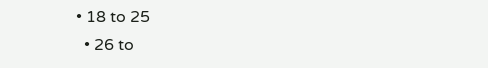• 18 to 25
  • 26 to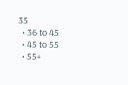35
  • 36 to 45
  • 45 to 55
  • 55+